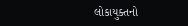લોકાયુક્તનો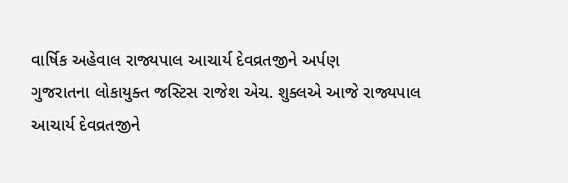વાર્ષિક અહેવાલ રાજ્યપાલ આચાર્ય દેવવ્રતજીને અર્પણ
ગુજરાતના લોકાયુક્ત જસ્ટિસ રાજેશ એચ. શુક્લએ આજે રાજ્યપાલ આચાર્ય દેવવ્રતજીને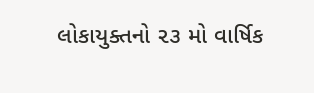લોકાયુક્તનો ૨૩ મો વાર્ષિક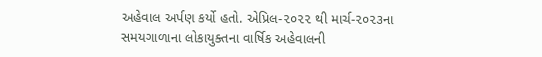અહેવાલ અર્પણ કર્યો હતો. એપ્રિલ-૨૦૨૨ થી માર્ચ-૨૦૨૩ના સમયગાળાના લોકાયુક્તના વાર્ષિક અહેવાલની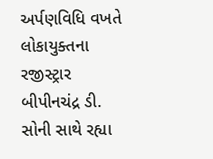અર્પણવિધિ વખતે લોકાયુક્તના રજીસ્ટ્રાર બીપીનચંદ્ર ડી. સોની સાથે રહ્યા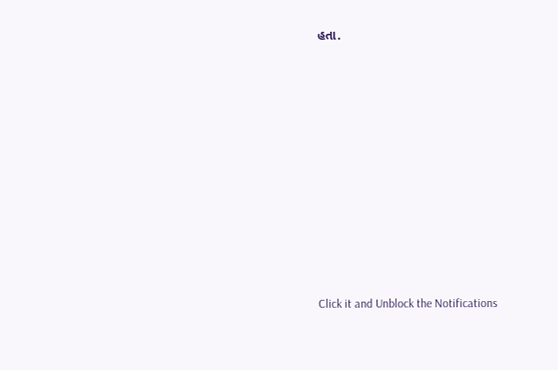હતા.













Click it and Unblock the Notifications